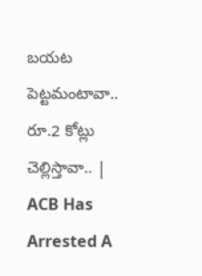బయట పెట్టమంటావా.. రూ.2 కోట్లు చెల్లిస్తావా.. | ACB Has Arrested A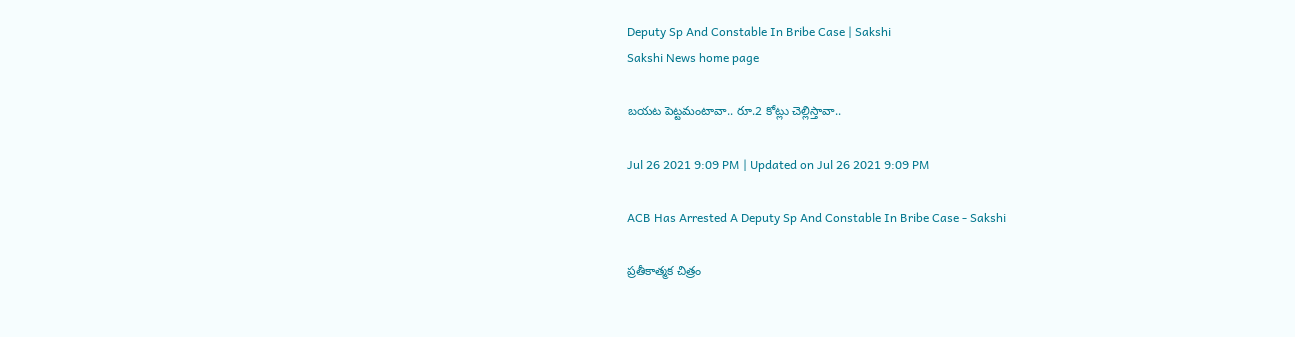Deputy Sp And Constable In Bribe Case | Sakshi
Sakshi News home page

బయట పెట్టమంటావా.. రూ.2 కోట్లు చెల్లిస్తావా..

Jul 26 2021 9:09 PM | Updated on Jul 26 2021 9:09 PM

ACB Has Arrested A Deputy Sp And Constable In Bribe Case - Sakshi

ప్రతీకాత్మక చిత్రం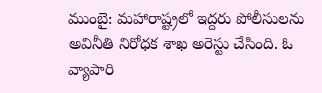ముంబై: మహారాష్ట్రలో ఇద్దరు పోలీసులను అవినీతి నిరోధక శాఖ అరెస్టు చేసింది. ఓ వ్యాపారి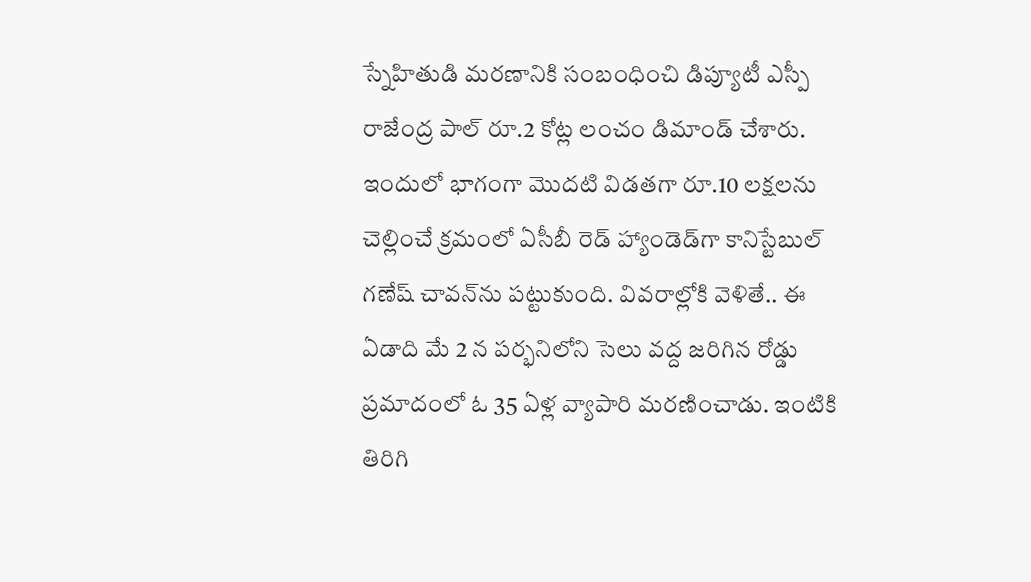స్నేహితుడి మరణానికి సంబంధించి డిప్యూటీ ఎస్పీ రాజేంద్ర పాల్ రూ.2 కోట్ల లంచం డిమాండ్ చేశారు. ఇందులో భాగంగా మొదటి విడతగా రూ.10 లక్షలను  చెల్లించే క్రమంలో ఏసీబీ రెడ్‌ హ్యాండెడ్‌గా కానిస్టేబుల్ గణేష్ చావన్‌ను పట్టుకుంది. వివరాల్లోకి వెళితే.. ఈ ఏడాది మే 2 న పర్భనిలోని సెలు వద్ద జరిగిన రోడ్డు ప్రమాదంలో ఓ 35 ఏళ్ల వ్యాపారి మరణించాడు. ఇంటికి తిరిగి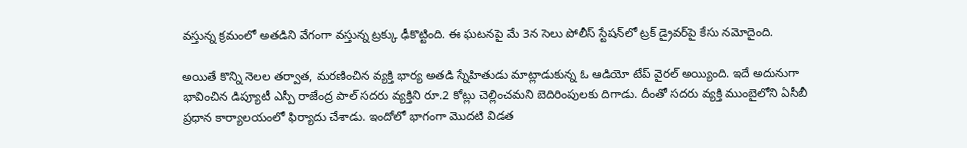వస్తున్న క్రమంలో అతడిని వేగంగా వస్తున్న ట్రక్కు ఢీకొట్టింది. ఈ ఘటనపై మే 3న సెలు పోలీస్ స్టేషన్‌లో ట్రక్ డ్రైవర్‌పై కేసు నమోదైంది.

అయితే కొన్ని నెలల తర్వాత, మరణించిన వ్యక్తి భార్య అతడి స్నేహితుడు మాట్లాడుకున్న ఓ ఆడియో టేప్‌ వైరల్‌ అయ్యింది. ఇదే అదునుగా భావించిన డిప్యూటీ ఎస్పీ రాజేంద్ర పాల్ సదరు వ్యక్తిని రూ.2 కోట్లు చెల్లించమని బెదిరింపులకు దిగాడు. దీంతో సదరు వ్యక్తి ముంబైలోని ఏసీబీ ప్రధాన కార్యాలయంలో ఫిర్యాదు చేశాడు. ఇందోలో భాగంగా మొదటి విడత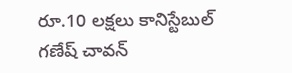రూ.10 లక్షలు కానిస్టేబుల్ గణేష్ చావన్‌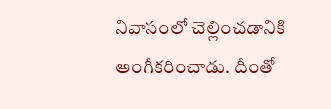నివాసంలో చెల్లించడానికి అంగీకరించాడు. దీంతో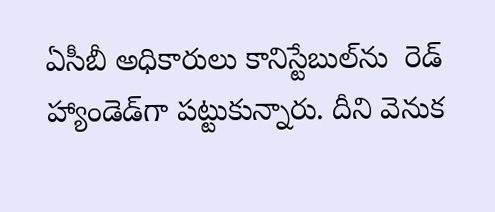ఏసీబీ అధికారులు కానిస్టేబుల్‌ను  రెడ్‌ హ్యాండెడ్‌గా పట్టుకున్నారు. దీని వెనుక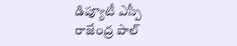డిప్యూటీ ఎస్పీ రాజేంద్ర పాల్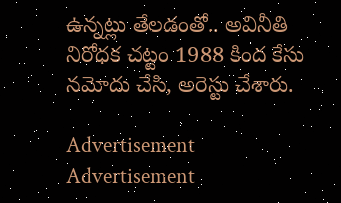ఉన్నట్లు తేలడంతో.. అవినీతి నిరోధక చట్టం 1988 కింద కేసు నమోదు చేసి, అరెస్టు చేశారు.

Advertisement
Advertisement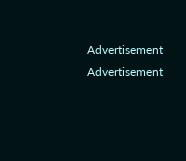Advertisement
Advertisement